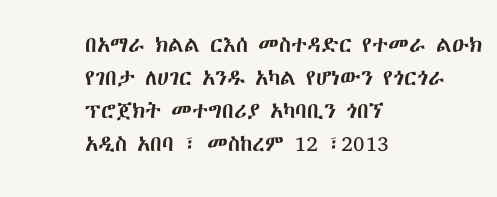በአማራ ክልል ርእሰ መስተዳድር የተመራ ልዑክ የገበታ ለሀገር አንዱ አካል የሆነውን የጎርጎራ ፕሮጀክት መተግበሪያ አካባቢን ጎበኘ
አዲስ አበባ ፣ መስከረም 12 ፣2013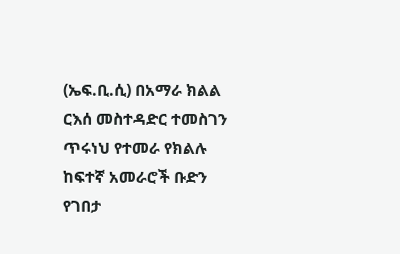(ኤፍ.ቢ.ሲ) በአማራ ክልል ርእሰ መስተዳድር ተመስገን ጥሩነህ የተመራ የክልሉ ከፍተኛ አመራሮች ቡድን የገበታ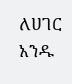ለሀገር አንዱ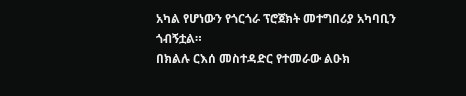አካል የሆነውን የጎርጎራ ፕሮጀክት መተግበሪያ አካባቢን ጎብኝቷል።
በክልሉ ርእሰ መስተዳድር የተመራው ልዑክ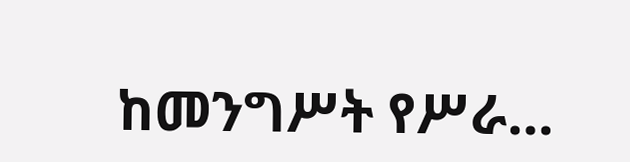ከመንግሥት የሥራ…